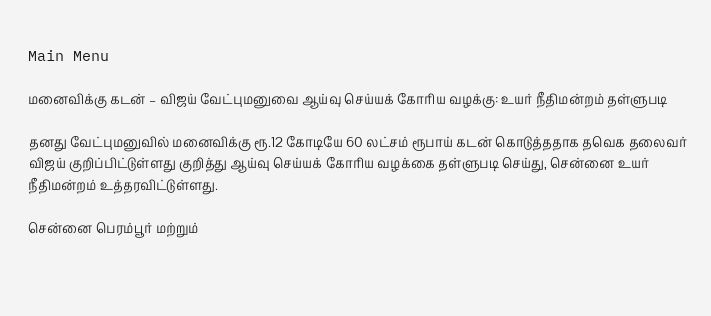Main Menu

மனைவிக்கு கடன் – விஜய் வேட்புமனுவை ஆய்வு செய்யக் கோரிய வழக்கு: உயர் நீதிமன்றம் தள்ளுபடி

தனது வேட்புமனுவில் மனைவிக்கு ரூ.12 கோடியே 60 லட்சம் ரூபாய் கடன் கொடுத்ததாக தவெக தலைவர் விஜய் குறிப்பிட்டுள்ளது குறித்து ஆய்வு செய்யக் கோரிய வழக்கை தள்ளுபடி செய்து, சென்னை உயர் நீதிமன்றம் உத்தரவிட்டுள்ளது.

சென்னை பெரம்பூர் மற்றும்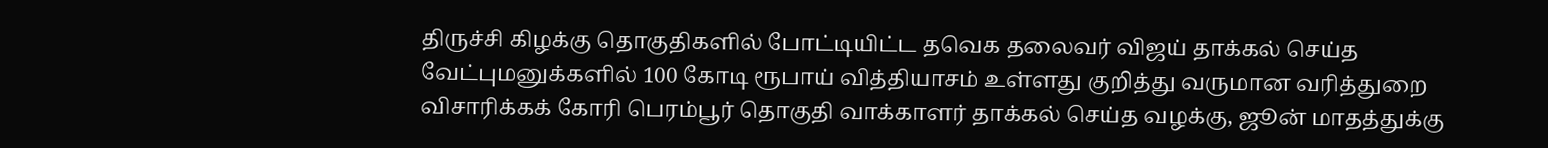திருச்சி கிழக்கு தொகுதிகளில் போட்டியிட்ட தவெக தலைவர் விஜய் தாக்கல் செய்த வேட்புமனுக்களில் 100 கோடி ரூபாய் வித்தியாசம் உள்ளது குறித்து வருமான வரித்துறை விசாரிக்கக் கோரி பெரம்பூர் தொகுதி வாக்காளர் தாக்கல் செய்த வழக்கு, ஜூன் மாதத்துக்கு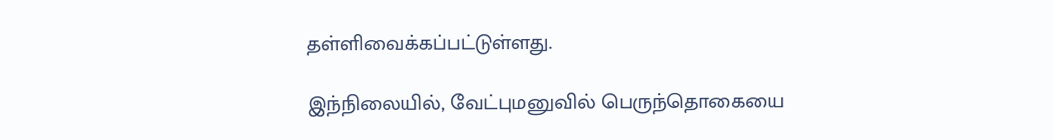தள்ளிவைக்கப்பட்டுள்ளது.

இந்நிலையில், வேட்புமனுவில் பெருந்தொகையை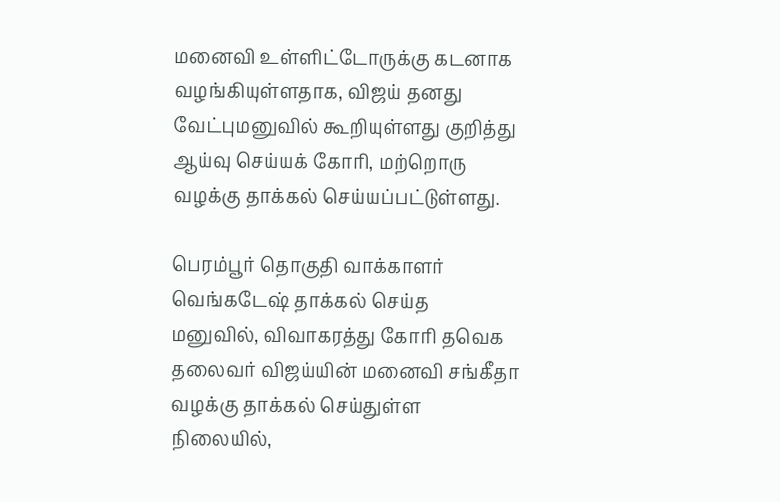மனைவி உள்ளிட்டோருக்கு கடனாக வழங்கியுள்ளதாக, விஜய் தனது வேட்புமனுவில் கூறியுள்ளது குறித்து ஆய்வு செய்யக் கோரி, மற்றொரு வழக்கு தாக்கல் செய்யப்பட்டுள்ளது.

பெரம்பூர் தொகுதி வாக்காளர் வெங்கடேஷ் தாக்கல் செய்த மனுவில், விவாகரத்து கோரி தவெக தலைவர் விஜய்யின் மனைவி சங்கீதா வழக்கு தாக்கல் செய்துள்ள நிலையில்,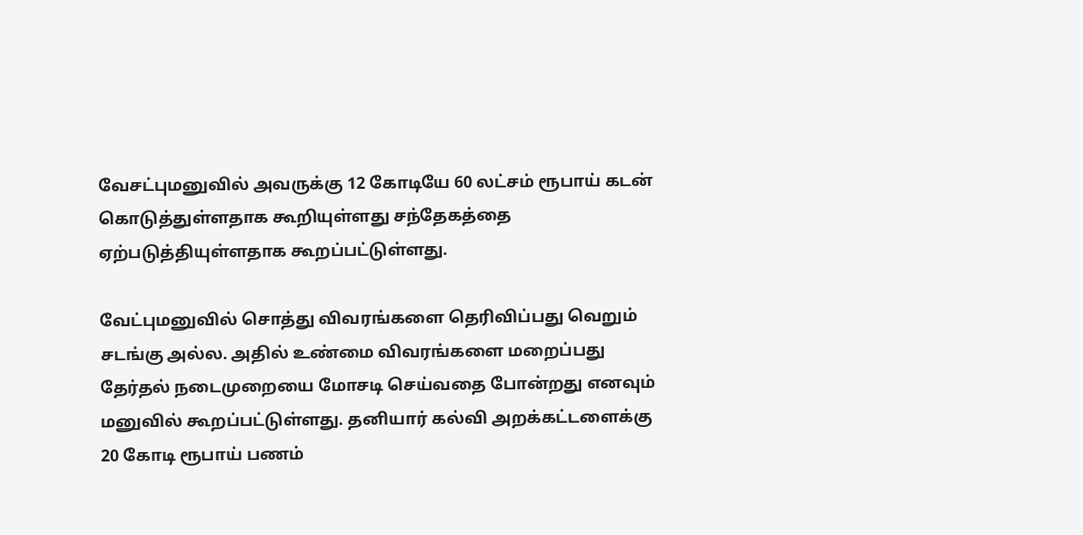வேசட்புமனுவில் அவருக்கு 12 கோடியே 60 லட்சம் ரூபாய் கடன் கொடுத்துள்ளதாக கூறியுள்ளது சந்தேகத்தை ஏற்படுத்தியுள்ளதாக கூறப்பட்டுள்ளது.

வேட்புமனுவில் சொத்து விவரங்களை தெரிவிப்பது வெறும் சடங்கு அல்ல. அதில் உண்மை விவரங்களை மறைப்பது தேர்தல் நடைமுறையை மோசடி செய்வதை போன்றது எனவும் மனுவில் கூறப்பட்டுள்ளது. தனியார் கல்வி அறக்கட்டளைக்கு 20 கோடி ரூபாய் பணம்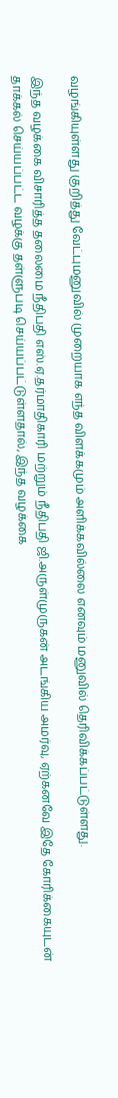வழங்கியுள்ளது குறித்து வேட்புமனுவில் முறையாக எந்த விளக்கமும் அளிக்கவில்லை எனவும் மனுவில் தெரிவிக்கப்பட்டுள்ளது.

இந்த வழக்கை விசாரித்த தலைமை நீதிபதி எஸ்.ஏ.தர்மாதிகாரி மற்றும் நீதிபதி ஜி.அருள்முருகன் அடங்கிய அமர்வு, ஏற்கனவே இதே கோரிக்கையுடன் தாக்கல் செய்யப்பட்ட வழக்கு தள்ளுபடி செய்யப்பட்டுள்ளதால், இந்த வழக்கை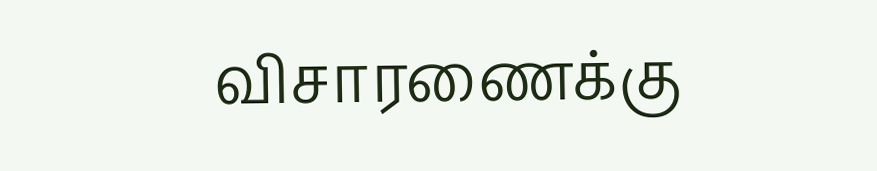விசாரணைக்கு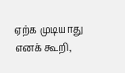ஏற்க முடியாது எனக் கூறி,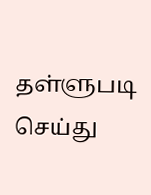தள்ளுபடி செய்து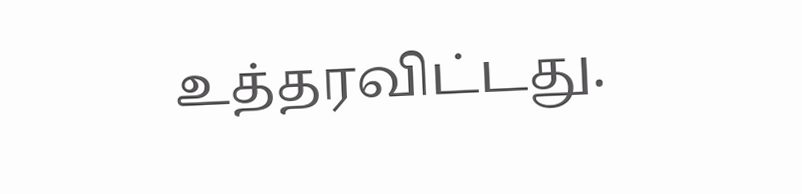உத்தரவிட்டது.